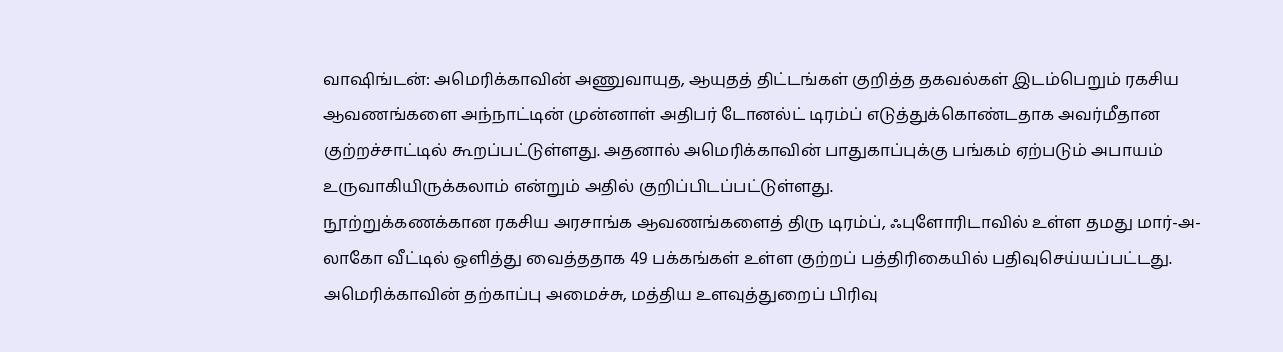வாஷிங்டன்: அமெரிக்காவின் அணுவாயுத, ஆயுதத் திட்டங்கள் குறித்த தகவல்கள் இடம்பெறும் ரகசிய ஆவணங்களை அந்நாட்டின் முன்னாள் அதிபர் டோனல்ட் டிரம்ப் எடுத்துக்கொண்டதாக அவர்மீதான குற்றச்சாட்டில் கூறப்பட்டுள்ளது. அதனால் அமெரிக்காவின் பாதுகாப்புக்கு பங்கம் ஏற்படும் அபாயம் உருவாகியிருக்கலாம் என்றும் அதில் குறிப்பிடப்பட்டுள்ளது.
நூற்றுக்கணக்கான ரகசிய அரசாங்க ஆவணங்களைத் திரு டிரம்ப், ஃபுளோரிடாவில் உள்ள தமது மார்-அ-லாகோ வீட்டில் ஒளித்து வைத்ததாக 49 பக்கங்கள் உள்ள குற்றப் பத்திரிகையில் பதிவுசெய்யப்பட்டது. அமெரிக்காவின் தற்காப்பு அமைச்சு, மத்திய உளவுத்துறைப் பிரிவு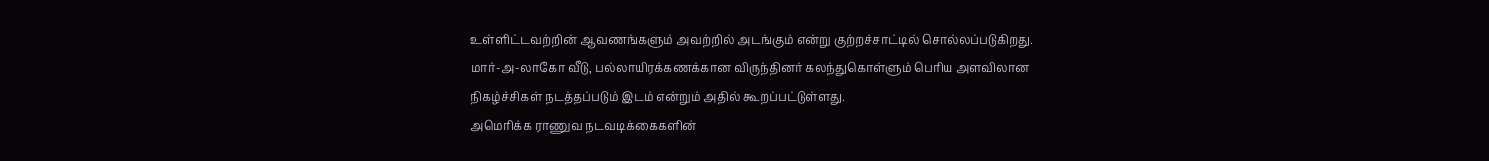உள்ளிட்டவற்றின் ஆவணங்களும் அவற்றில் அடங்கும் என்று குற்றச்சாட்டில் சொல்லப்படுகிறது.
மார்-அ-லாகோ வீடு, பல்லாயிரக்கணக்கான விருந்தினர் கலந்துகொள்ளும் பெரிய அளவிலான நிகழ்ச்சிகள் நடத்தப்படும் இடம் என்றும் அதில் கூறப்பட்டுள்ளது.
அமெரிக்க ராணுவ நடவடிக்கைகளின்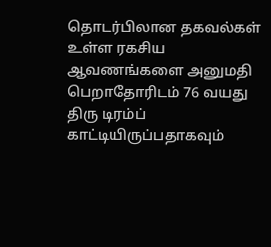தொடர்பிலான தகவல்கள் உள்ள ரகசிய ஆவணங்களை அனுமதி பெறாதோரிடம் 76 வயது திரு டிரம்ப் காட்டியிருப்பதாகவும்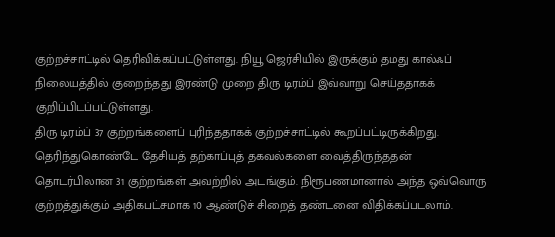குற்றச்சாட்டில் தெரிவிக்கப்பட்டுள்ளது. நியூ ஜெர்சியில் இருக்கும் தமது கால்ஃப் நிலையத்தில் குறைந்தது இரண்டு முறை திரு டிரம்ப் இவ்வாறு செய்ததாகக் குறிப்பிடப்பட்டுள்ளது.
திரு டிரம்ப் 37 குற்றங்களைப் புரிந்ததாகக் குற்றச்சாட்டில் கூறப்பட்டிருக்கிறது. தெரிந்துகொண்டே தேசியத் தற்காப்புத் தகவல்களை வைத்திருந்ததன் தொடர்பிலான 31 குற்றங்கள் அவற்றில் அடங்கும். நிரூபணமானால் அந்த ஒவ்வொரு குற்றத்துக்கும் அதிகபட்சமாக 10 ஆண்டுச் சிறைத் தண்டனை விதிக்கப்படலாம்.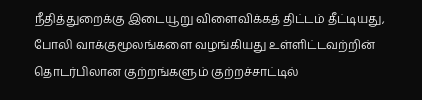நீதித்துறைக்கு இடையூறு விளைவிக்கத் திட்டம் தீட்டியது, போலி வாக்குமூலங்களை வழங்கியது உள்ளிட்டவற்றின் தொடர்பிலான குற்றங்களும் குற்றச்சாட்டில்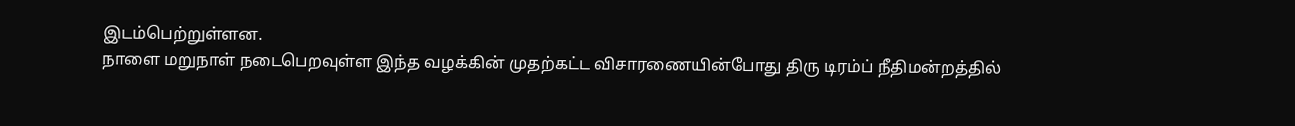இடம்பெற்றுள்ளன.
நாளை மறுநாள் நடைபெறவுள்ள இந்த வழக்கின் முதற்கட்ட விசாரணையின்போது திரு டிரம்ப் நீதிமன்றத்தில்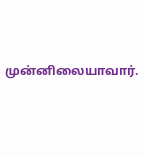முன்னிலையாவார்.